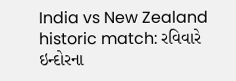India vs New Zealand historic match: રવિવારે ઇન્દોરના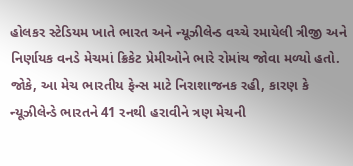હોલકર સ્ટેડિયમ ખાતે ભારત અને ન્યૂઝીલેન્ડ વચ્ચે રમાયેલી ત્રીજી અને નિર્ણાયક વનડે મેચમાં ક્રિકેટ પ્રેમીઓને ભારે રોમાંચ જોવા મળ્યો હતો. જોકે, આ મેચ ભારતીય ફેન્સ માટે નિરાશાજનક રહી, કારણ કે ન્યૂઝીલેન્ડે ભારતને 41 રનથી હરાવીને ત્રણ મેચની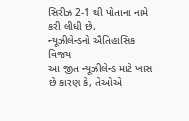સિરીઝ 2-1 થી પોતાના નામે કરી લીધી છે.
ન્યૂઝીલેન્ડનો ઐતિહાસિક વિજય
આ જીત ન્યૂઝીલેન્ડ માટે ખાસ છે કારણ કે, તેઓએ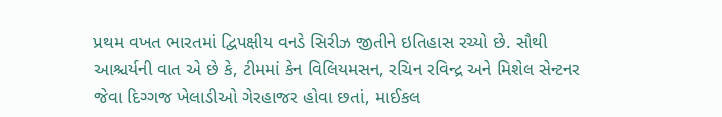પ્રથમ વખત ભારતમાં દ્વિપક્ષીય વનડે સિરીઝ જીતીને ઇતિહાસ રચ્યો છે. સૌથી આશ્ચર્યની વાત એ છે કે, ટીમમાં કેન વિલિયમસન, રચિન રવિન્દ્ર અને મિશેલ સેન્ટનર જેવા દિગ્ગજ ખેલાડીઓ ગેરહાજર હોવા છતાં, માઈકલ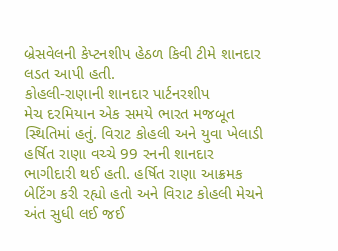બ્રેસવેલની કેપ્ટનશીપ હેઠળ કિવી ટીમે શાનદાર લડત આપી હતી.
કોહલી-રાણાની શાનદાર પાર્ટનરશીપ
મેચ દરમિયાન એક સમયે ભારત મજબૂત સ્થિતિમાં હતું. વિરાટ કોહલી અને યુવા ખેલાડી હર્ષિત રાણા વચ્ચે 99 રનની શાનદાર ભાગીદારી થઈ હતી. હર્ષિત રાણા આક્રમક બેટિંગ કરી રહ્યો હતો અને વિરાટ કોહલી મેચને અંત સુધી લઈ જઈ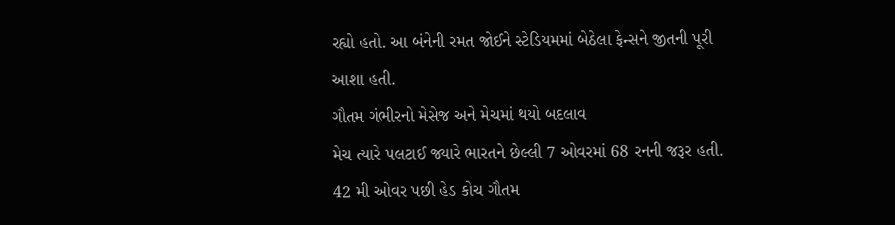રહ્યો હતો. આ બંનેની રમત જોઈને સ્ટેડિયમમાં બેઠેલા ફેન્સને જીતની પૂરી આશા હતી.
ગૌતમ ગંભીરનો મેસેજ અને મેચમાં થયો બદલાવ
મેચ ત્યારે પલટાઈ જ્યારે ભારતને છેલ્લી 7 ઓવરમાં 68 રનની જરૂર હતી. 42 મી ઓવર પછી હેડ કોચ ગૌતમ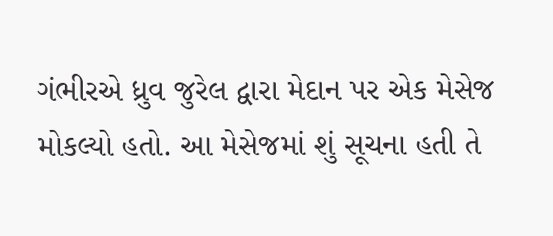ગંભીરએ ધ્રુવ જુરેલ દ્વારા મેદાન પર એક મેસેજ મોકલ્યો હતો. આ મેસેજમાં શું સૂચના હતી તે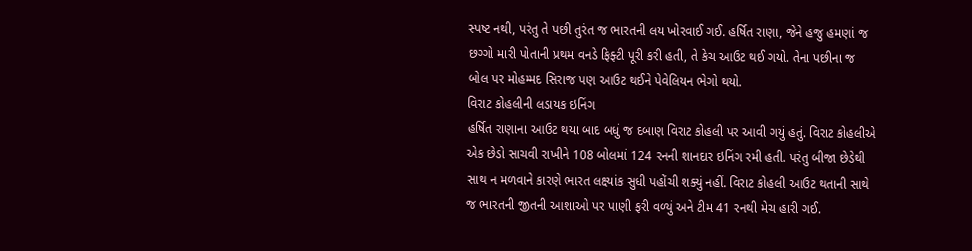સ્પષ્ટ નથી, પરંતુ તે પછી તુરંત જ ભારતની લય ખોરવાઈ ગઈ. હર્ષિત રાણા, જેને હજુ હમણાં જ છગ્ગો મારી પોતાની પ્રથમ વનડે ફિફ્ટી પૂરી કરી હતી, તે કેચ આઉટ થઈ ગયો. તેના પછીના જ બોલ પર મોહમ્મદ સિરાજ પણ આઉટ થઈને પેવેલિયન ભેગો થયો.
વિરાટ કોહલીની લડાયક ઇનિંગ
હર્ષિત રાણાના આઉટ થયા બાદ બધું જ દબાણ વિરાટ કોહલી પર આવી ગયું હતું. વિરાટ કોહલીએ એક છેડો સાચવી રાખીને 108 બોલમાં 124 રનની શાનદાર ઇનિંગ રમી હતી. પરંતુ બીજા છેડેથી સાથ ન મળવાને કારણે ભારત લક્ષ્યાંક સુધી પહોંચી શક્યું નહીં. વિરાટ કોહલી આઉટ થતાની સાથે જ ભારતની જીતની આશાઓ પર પાણી ફરી વળ્યું અને ટીમ 41 રનથી મેચ હારી ગઈ.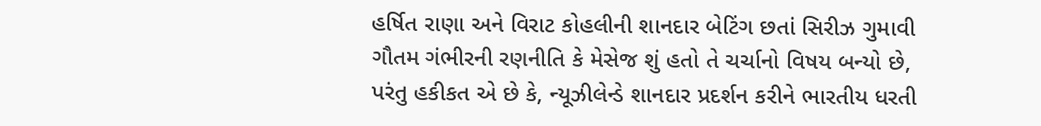હર્ષિત રાણા અને વિરાટ કોહલીની શાનદાર બેટિંગ છતાં સિરીઝ ગુમાવી
ગૌતમ ગંભીરની રણનીતિ કે મેસેજ શું હતો તે ચર્ચાનો વિષય બન્યો છે, પરંતુ હકીકત એ છે કે, ન્યૂઝીલેન્ડે શાનદાર પ્રદર્શન કરીને ભારતીય ધરતી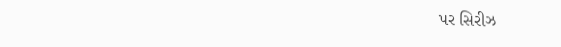પર સિરીઝ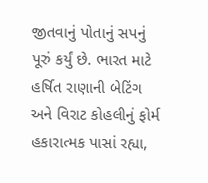જીતવાનું પોતાનું સપનું પૂરું કર્યું છે. ભારત માટે હર્ષિત રાણાની બેટિંગ અને વિરાટ કોહલીનું ફોર્મ હકારાત્મક પાસાં રહ્યા,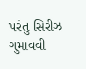પરંતુ સિરીઝ ગુમાવવી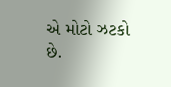એ મોટો ઝટકો છે.